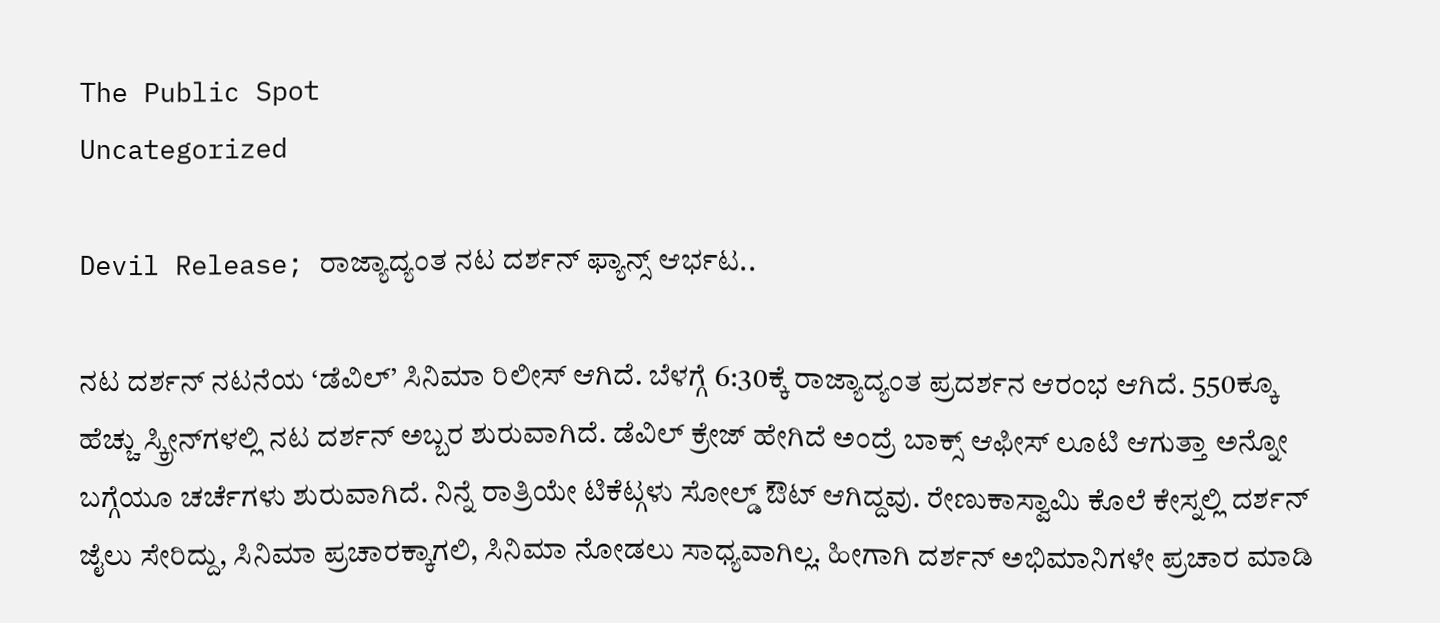The Public Spot
Uncategorized

Devil Release; ರಾಜ್ಯಾದ್ಯಂತ ನಟ ದರ್ಶನ್ ಫ್ಯಾನ್ಸ್ ಆರ್ಭಟ..

ನಟ ದರ್ಶನ್ ನಟನೆಯ ‘ಡೆವಿಲ್’ ಸಿನಿಮಾ ರಿಲೀಸ್ ಆಗಿದೆ. ಬೆಳಗ್ಗೆ 6:30ಕ್ಕೆ ರಾಜ್ಯಾದ್ಯಂತ ಪ್ರದರ್ಶನ ಆರಂಭ ಆಗಿದೆ. 550ಕ್ಕೂ ಹೆಚ್ಚು ಸ್ಕ್ರೀನ್‌ಗಳಲ್ಲಿ ನಟ ದರ್ಶನ್ ಅಬ್ಬರ ಶುರುವಾಗಿದೆ. ಡೆವಿಲ್ ಕ್ರೇಜ್ ಹೇಗಿದೆ ಅಂದ್ರೆ ಬಾಕ್ಸ್ ಆಫೀಸ್ ಲೂಟಿ ಆಗುತ್ತಾ ಅನ್ನೋ ಬಗ್ಗೆಯೂ ಚರ್ಚೆಗಳು ಶುರುವಾಗಿದೆ. ನಿನ್ನೆ ರಾತ್ರಿಯೇ ಟಿಕೆಟ್ಗಳು ಸೋಲ್ಡ್ ಔಟ್ ಆಗಿದ್ದವು. ರೇಣುಕಾಸ್ವಾಮಿ ಕೊಲೆ ಕೇಸ್ನಲ್ಲಿ ದರ್ಶನ್ ಜೈಲು ಸೇರಿದ್ದು, ಸಿನಿಮಾ ಪ್ರಚಾರಕ್ಕಾಗಲಿ, ಸಿನಿಮಾ ನೋಡಲು ಸಾಧ್ಯವಾಗಿಲ್ಲ. ಹೀಗಾಗಿ ದರ್ಶನ್ ಅಭಿಮಾನಿಗಳೇ ಪ್ರಚಾರ ಮಾಡಿ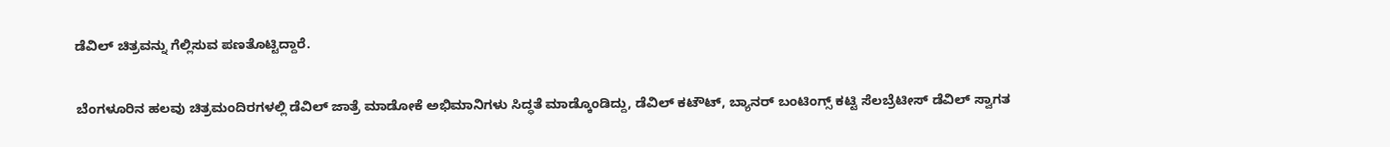ಡೆವಿಲ್ ಚಿತ್ರವನ್ನು ಗೆಲ್ಲಿಸುವ ಪಣತೊಟ್ಟಿದ್ದಾರೆ.

ಬೆಂಗಳೂರಿನ ಹಲವು ಚಿತ್ರಮಂದಿರಗಳಲ್ಲಿ ಡೆವಿಲ್ ಜಾತ್ರೆ ಮಾಡೋಕೆ ಅಭಿಮಾನಿಗಳು ಸಿದ್ಧತೆ ಮಾಡ್ಕೊಂಡಿದ್ದು, ಡೆವಿಲ್ ಕಟೌಟ್, ಬ್ಯಾನರ್ ಬಂಟಿಂಗ್ಸ್ ಕಟ್ಟಿ ಸೆಲಬ್ರೆಟೀಸ್ ಡೆವಿಲ್ ಸ್ವಾಗತ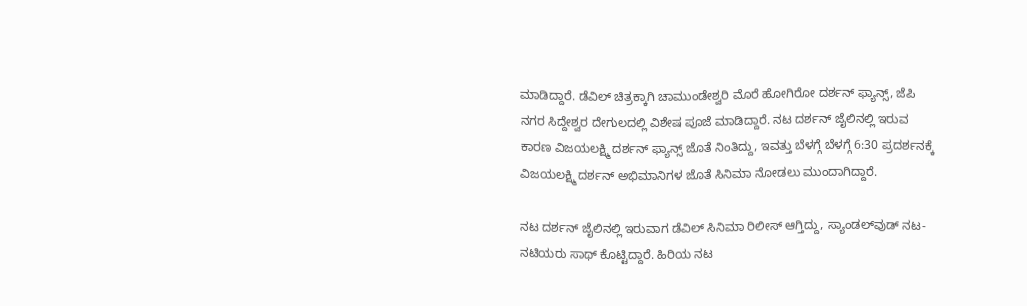ಮಾಡಿದ್ದಾರೆ. ಡೆವಿಲ್ ಚಿತ್ರಕ್ಕಾಗಿ ಚಾಮುಂಡೇಶ್ವರಿ ಮೊರೆ ಹೋಗಿರೋ ದರ್ಶನ್ ಫ್ಯಾನ್ಸ್, ಜೆಪಿ ನಗರ ಸಿದ್ದೇಶ್ವರ ದೇಗುಲದಲ್ಲಿ ವಿಶೇಷ ಪೂಜೆ ಮಾಡಿದ್ದಾರೆ. ನಟ ದರ್ಶನ್ ಜೈಲಿನಲ್ಲಿ ಇರುವ ಕಾರಣ ವಿಜಯಲಕ್ಷ್ಮಿ ದರ್ಶನ್ ಫ್ಯಾನ್ಸ್ ಜೊತೆ ನಿಂತಿದ್ದು, ಇವತ್ತು ಬೆಳಗ್ಗೆ ಬೆಳಗ್ಗೆ 6:30 ಪ್ರದರ್ಶನಕ್ಕೆ ವಿಜಯಲಕ್ಷ್ಮಿ ದರ್ಶನ್ ಅಭಿಮಾನಿಗಳ ಜೊತೆ ಸಿನಿಮಾ ನೋಡಲು ಮುಂದಾಗಿದ್ದಾರೆ.

ನಟ ದರ್ಶನ್‌ ಜೈಲಿನಲ್ಲಿ ಇರುವಾಗ ಡೆವಿಲ್ ಸಿನಿಮಾ ರಿಲೀಸ್ ಆಗ್ತಿದ್ದು, ಸ್ಯಾಂಡಲ್‌ವುಡ್‌ ನಟ-ನಟಿಯರು ಸಾಥ್‌ ಕೊಟ್ಟಿದ್ದಾರೆ. ಹಿರಿಯ ನಟ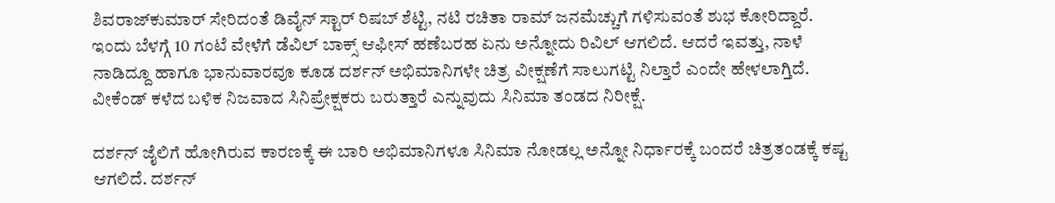ಶಿವರಾಜ್‌ಕುಮಾರ್‌ ಸೇರಿದಂತೆ ಡಿವೈನ್ ಸ್ಟಾರ್ ರಿಷಬ್ ಶೆಟ್ಟಿ, ನಟಿ ರಚಿತಾ ರಾಮ್‌‌‌ ಜನಮೆಚ್ಚುಗೆ ಗಳಿಸುವಂತೆ ಶುಭ ಕೋರಿದ್ದಾರೆ. ಇಂದು ಬೆಳಗ್ಗೆ 10 ಗಂಟೆ ವೇಳೆಗೆ ಡೆವಿಲ್ ಬಾಕ್ಸ್ ಆಫೀಸ್ ಹಣೆಬರಹ ಏನು ಅನ್ನೋದು ರಿವಿಲ್ ಆಗಲಿದೆ. ಆದರೆ ಇವತ್ತು, ನಾಳೆ ನಾಡಿದ್ದೂ ಹಾಗೂ ಭಾನುವಾರವೂ ಕೂಡ ದರ್ಶನ್ ಅಭಿಮಾನಿಗಳೇ ಚಿತ್ರ ವೀಕ್ಷಣೆಗೆ ಸಾಲುಗಟ್ಟಿ ನಿಲ್ತಾರೆ ಎಂದೇ ಹೇಳಲಾಗ್ತಿದೆ. ವೀಕೆಂಡ್ ಕಳೆದ ಬಳಿಕ ನಿಜವಾದ ಸಿನಿಪ್ರೇಕ್ಷಕರು ಬರುತ್ತಾರೆ ಎನ್ನುವುದು ಸಿನಿಮಾ ತಂಡದ ನಿರೀಕ್ಷೆ.

ದರ್ಶನ್ ಜೈಲಿಗೆ ಹೋಗಿರುವ ಕಾರಣಕ್ಕೆ ಈ ಬಾರಿ ಅಭಿಮಾನಿಗಳೂ ಸಿನಿಮಾ ನೋಡಲ್ಲ ಅನ್ನೋ ನಿರ್ಧಾರಕ್ಕೆ ಬಂದರೆ ಚಿತ್ರತಂಡಕ್ಕೆ ಕಷ್ಟ ಆಗಲಿದೆ. ದರ್ಶನ್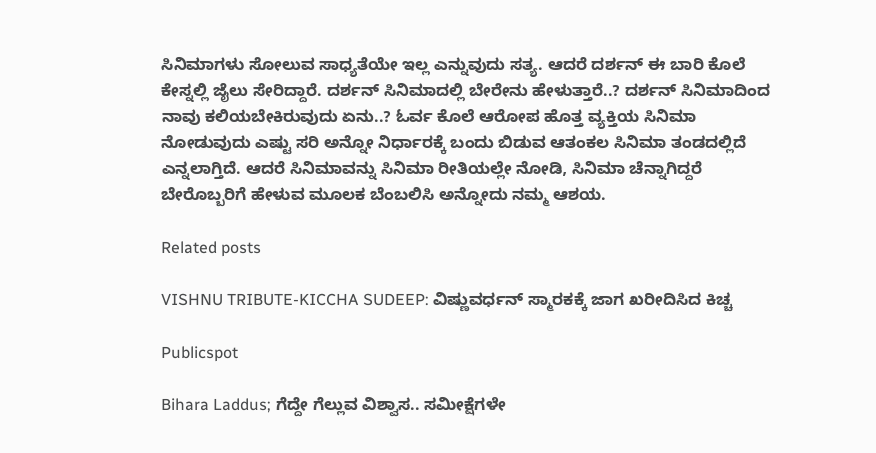ಸಿನಿಮಾಗಳು ಸೋಲುವ ಸಾಧ್ಯತೆಯೇ ಇಲ್ಲ ಎನ್ನುವುದು ಸತ್ಯ. ಆದರೆ ದರ್ಶನ್ ಈ ಬಾರಿ ಕೊಲೆ ಕೇಸ್ನಲ್ಲಿ ಜೈಲು ಸೇರಿದ್ದಾರೆ. ದರ್ಶನ್ ಸಿನಿಮಾದಲ್ಲಿ ಬೇರೇನು ಹೇಳುತ್ತಾರೆ..? ದರ್ಶನ್ ಸಿನಿಮಾದಿಂದ ನಾವು ಕಲಿಯಬೇಕಿರುವುದು ಏನು..? ಓರ್ವ ಕೊಲೆ ಆರೋಪ ಹೊತ್ತ ವ್ಯಕ್ತಿಯ ಸಿನಿಮಾ ನೋಡುವುದು ಎಷ್ಟು ಸರಿ ಅನ್ನೋ ನಿರ್ಧಾರಕ್ಕೆ ಬಂದು ಬಿಡುವ ಆತಂಕಲ ಸಿನಿಮಾ ತಂಡದಲ್ಲಿದೆ ಎನ್ನಲಾಗ್ತಿದೆ. ಆದರೆ ಸಿನಿಮಾವನ್ನು ಸಿನಿಮಾ ರೀತಿಯಲ್ಲೇ ನೋಡಿ, ಸಿನಿಮಾ ಚೆನ್ನಾಗಿದ್ದರೆ ಬೇರೊಬ್ಬರಿಗೆ ಹೇಳುವ ಮೂಲಕ ಬೆಂಬಲಿಸಿ ಅನ್ನೋದು ನಮ್ಮ ಆಶಯ.

Related posts

VISHNU TRIBUTE-KICCHA SUDEEP: ವಿಷ್ಣುವರ್ಧನ್ ಸ್ಮಾರಕಕ್ಕೆ ಜಾಗ ಖರೀದಿಸಿದ ಕಿಚ್ಚ

Publicspot

Bihara Laddus; ಗೆದ್ದೇ ಗೆಲ್ಲುವ ವಿಶ್ವಾಸ.. ಸಮೀಕ್ಷೆಗಳೇ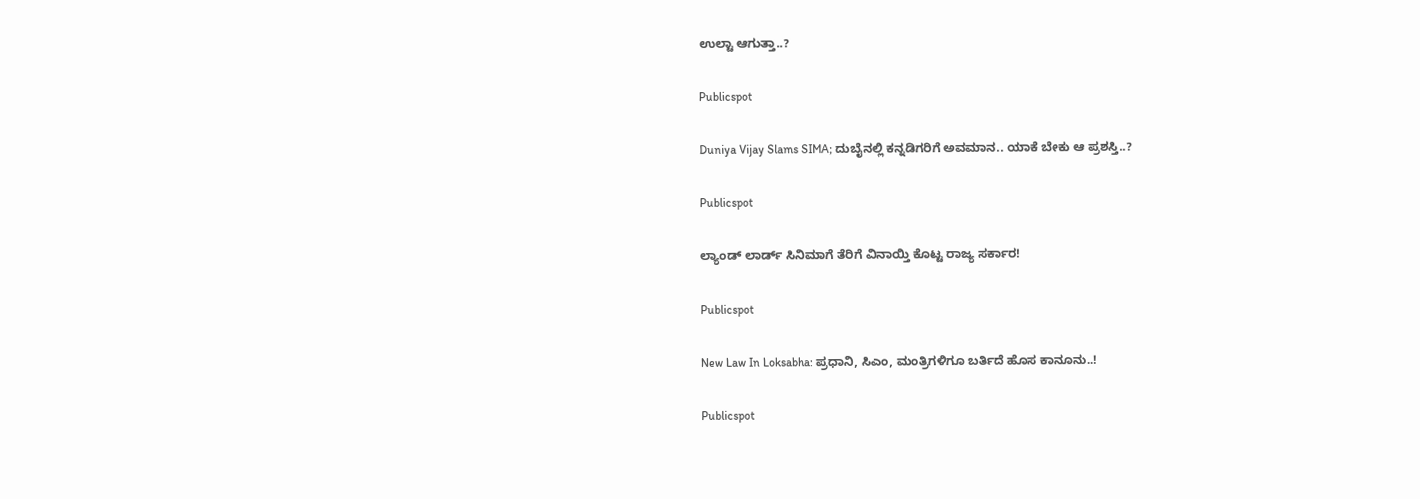ಉಲ್ಟಾ ಆಗುತ್ತಾ..?

Publicspot

Duniya Vijay Slams SIMA; ದುಬೈನಲ್ಲಿ ಕನ್ನಡಿಗರಿಗೆ ಅವಮಾನ.. ಯಾಕೆ ಬೇಕು ಆ ಪ್ರಶಸ್ತಿ..?

Publicspot

ಲ್ಯಾಂಡ್‌ ಲಾರ್ಡ್‌ ಸಿನಿಮಾಗೆ ತೆರಿಗೆ ವಿನಾಯ್ತಿ ಕೊಟ್ಟ ರಾಜ್ಯ ಸರ್ಕಾರ!

Publicspot

New Law In Loksabha: ಪ್ರಧಾನಿ, ಸಿಎಂ, ಮಂತ್ರಿಗಳಿಗೂ ಬರ್ತಿದೆ ಹೊಸ ಕಾನೂನು..!

Publicspot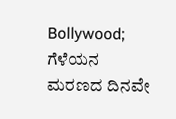Bollywood; ಗೆಳೆಯನ ಮರಣದ ದಿನವೇ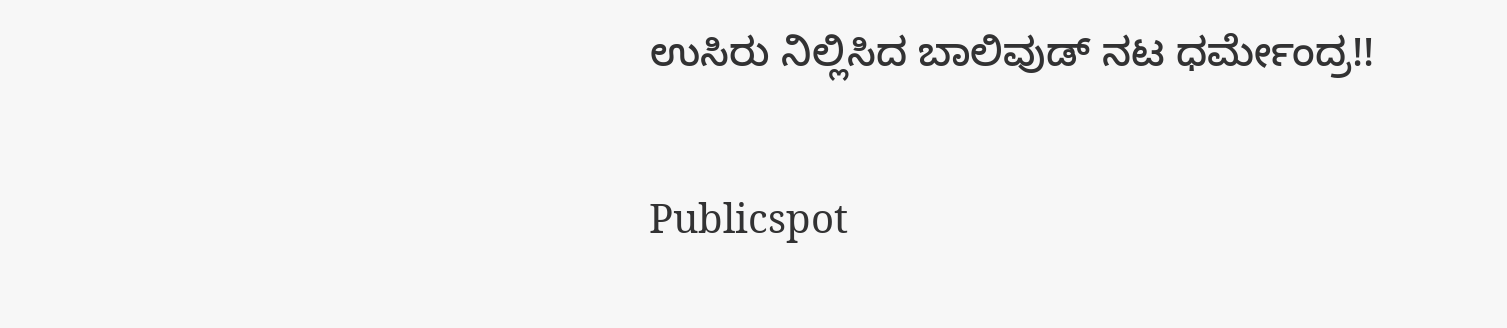ಉಸಿರು ನಿಲ್ಲಿಸಿದ ಬಾಲಿವುಡ್‌ ನಟ ಧರ್ಮೇಂದ್ರ!!

Publicspot